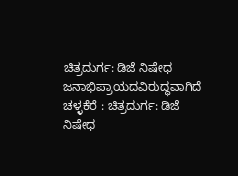ಚಿತ್ರದುರ್ಗ: ಡಿಜೆ ನಿಷೇಧ ಜನಾಭಿಪ್ರಾಯದವಿರುದ್ಧವಾಗಿದೆ
ಚಳ್ಳಕೆರೆ : ಚಿತ್ರದುರ್ಗ: ಡಿಜೆ ನಿಷೇಧ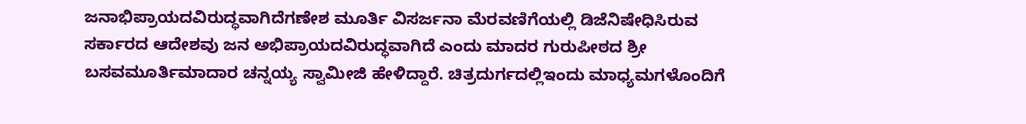ಜನಾಭಿಪ್ರಾಯದವಿರುದ್ಧವಾಗಿದೆಗಣೇಶ ಮೂರ್ತಿ ವಿಸರ್ಜನಾ ಮೆರವಣಿಗೆಯಲ್ಲಿ ಡಿಜೆನಿಷೇಧಿಸಿರುವ ಸರ್ಕಾರದ ಆದೇಶವು ಜನ ಅಭಿಪ್ರಾಯದವಿರುದ್ಧವಾಗಿದೆ ಎಂದು ಮಾದರ ಗುರುಪೀಠದ ಶ್ರೀ ಬಸವಮೂರ್ತಿಮಾದಾರ ಚನ್ನಯ್ಯ ಸ್ವಾಮೀಜಿ ಹೇಳಿದ್ದಾರೆ. ಚಿತ್ರದುರ್ಗದಲ್ಲಿಇಂದು ಮಾಧ್ಯಮಗಳೊಂದಿಗೆ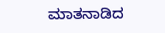ಮಾತನಾಡಿದ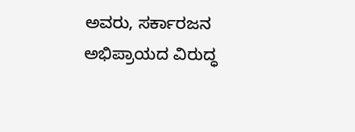ಅವರು, ಸರ್ಕಾರಜನ ಅಭಿಪ್ರಾಯದ ವಿರುದ್ಧ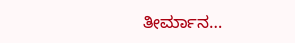ತೀರ್ಮಾನ…